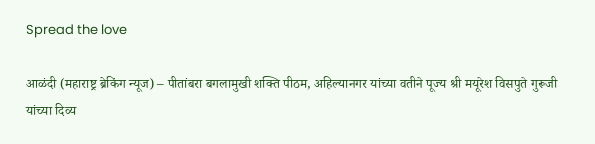Spread the love

आळंदी (महाराष्ट्र ब्रेकिंग न्यूज) – पीतांबरा बगलामुखी शक्ति पीठम, अहिल्यानगर यांच्या वतीने पूज्य श्री मयूरेश विसपुते गुरूजी यांच्या दिव्य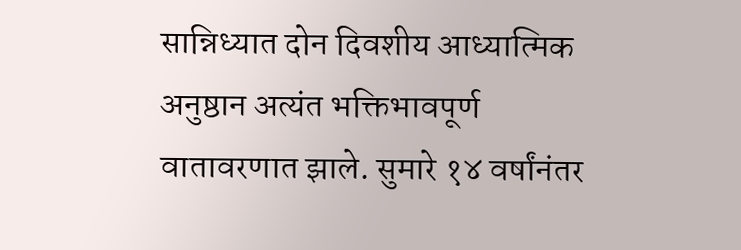सान्निध्यात दोन दिवशीय आध्यात्मिक अनुष्ठान अत्यंत भक्तिभावपूर्ण वातावरणात झाले. सुमारे १४ वर्षांनंतर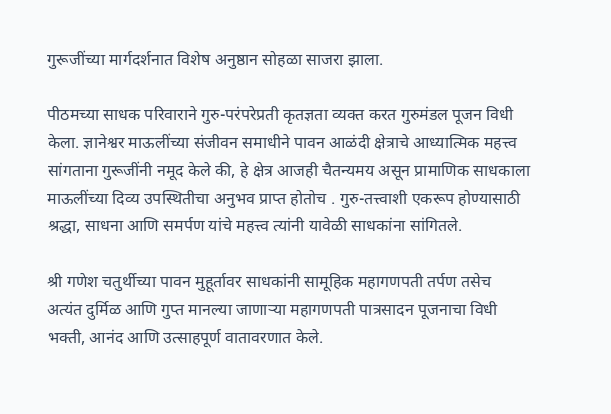गुरूजींच्या मार्गदर्शनात विशेष अनुष्ठान सोहळा साजरा झाला.

पीठमच्या साधक परिवाराने गुरु-परंपरेप्रती कृतज्ञता व्यक्त करत गुरुमंडल पूजन विधी केला. ज्ञानेश्वर माऊलींच्या संजीवन समाधीने पावन आळंदी क्षेत्राचे आध्यात्मिक महत्त्व सांगताना गुरूजींनी नमूद केले की, हे क्षेत्र आजही चैतन्यमय असून प्रामाणिक साधकाला माऊलींच्या दिव्य उपस्थितीचा अनुभव प्राप्त होतोच . गुरु-तत्त्वाशी एकरूप होण्यासाठी श्रद्धा, साधना आणि समर्पण यांचे महत्त्व त्यांनी यावेळी साधकांना सांगितले.

श्री गणेश चतुर्थीच्या पावन मुहूर्तावर साधकांनी सामूहिक महागणपती तर्पण तसेच अत्यंत दुर्मिळ आणि गुप्त मानल्या जाणाऱ्या महागणपती पात्रसादन पूजनाचा विधी भक्ती, आनंद आणि उत्साहपूर्ण वातावरणात केले.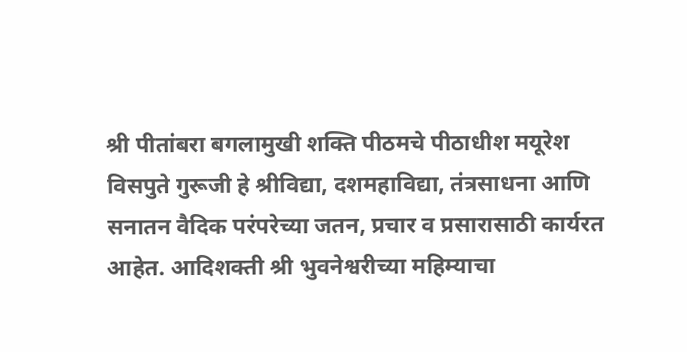श्री पीतांबरा बगलामुखी शक्ति पीठमचे पीठाधीश मयूरेश विसपुते गुरूजी हे श्रीविद्या, दशमहाविद्या, तंत्रसाधना आणि सनातन वैदिक परंपरेच्या जतन, प्रचार व प्रसारासाठी कार्यरत आहेत. आदिशक्ती श्री भुवनेश्वरीच्या महिम्याचा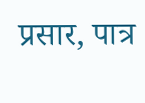प्रसार, पात्र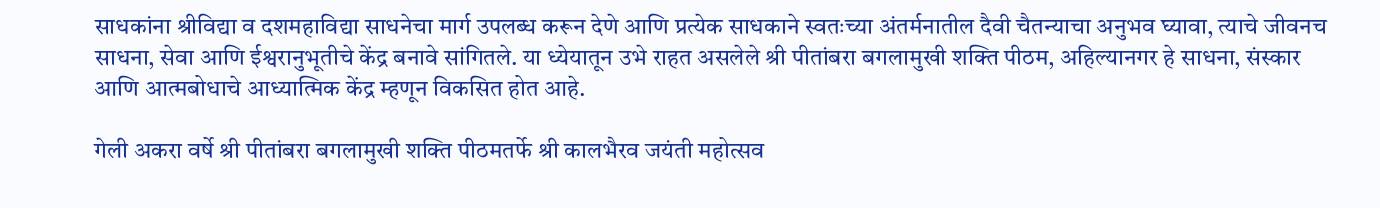साधकांना श्रीविद्या व दशमहाविद्या साधनेचा मार्ग उपलब्ध करून देणे आणि प्रत्येक साधकाने स्वतःच्या अंतर्मनातील दैवी चैतन्याचा अनुभव घ्यावा, त्याचे जीवनच साधना, सेवा आणि ईश्वरानुभूतीचे केंद्र बनावे सांगितले. या ध्येयातून उभे राहत असलेले श्री पीतांबरा बगलामुखी शक्ति पीठम, अहिल्यानगर हे साधना, संस्कार आणि आत्मबोधाचे आध्यात्मिक केंद्र म्हणून विकसित होत आहे.

गेली अकरा वर्षे श्री पीतांबरा बगलामुखी शक्ति पीठमतर्फे श्री कालभैरव जयंती महोत्सव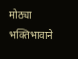मोठ्या भक्तिभावाने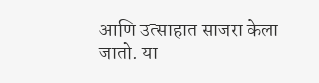आणि उत्साहात साजरा केला जातो. या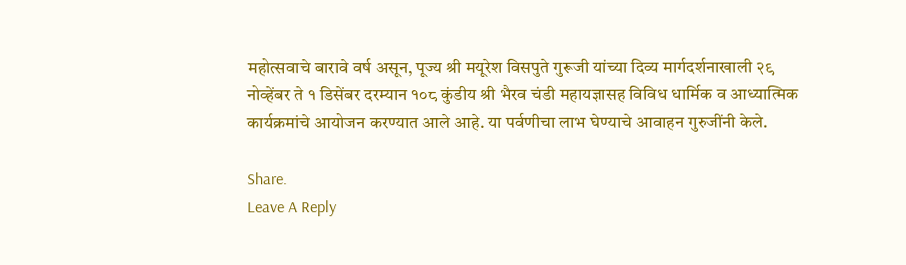महोत्सवाचे बारावे वर्ष असून, पूज्य श्री मयूरेश विसपुते गुरूजी यांच्या दिव्य मार्गदर्शनाखाली २९ नोव्हेंबर ते १ डिसेंबर दरम्यान १०८ कुंडीय श्री भैरव चंडी महायज्ञासह विविध धार्मिक व आध्यात्मिक कार्यक्रमांचे आयोजन करण्यात आले आहे. या पर्वणीचा लाभ घेण्याचे आवाहन गुरुजींनी केले.

Share.
Leave A Reply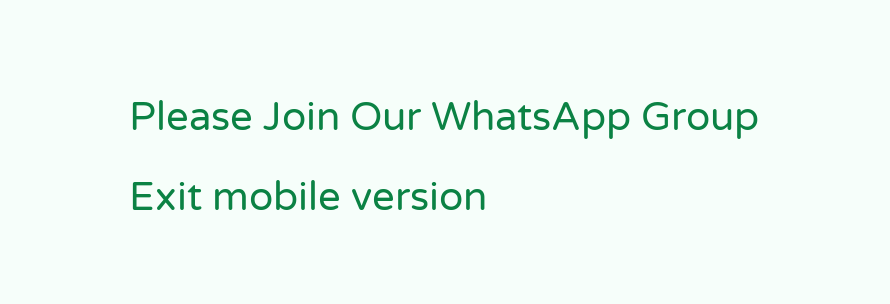Please Join Our WhatsApp Group
Exit mobile version